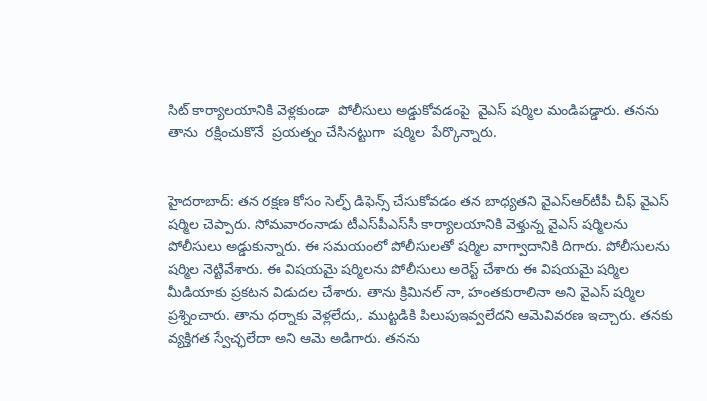సిట్ కార్యాలయానికి వెళ్లకుండా  పోలీసులు అడ్డుకోవడంపై  వైఎస్ షర్మిల మండిపడ్డారు. తనను  తాను  రక్షించుకొనే  ప్రయత్నం చేసినట్టుగా  షర్మిల  పేర్కొన్నారు.


హైదరాబాద్: తన రక్షణ కోసం సెల్ఫ్ డిఫెన్స్ చేసుకోవడం తన బాధ్యతని వైఎస్ఆర్‌టీపీ చీఫ్ వైఎస్ షర్మిల చెప్పారు. సోమవారంనాడు టీఎస్‌పీఎస్‌సీ కార్యాలయానికి వెళ్తున్న వైఎస్ షర్మిలను పోలీసులు అడ్డుకున్నారు. ఈ సమయంలో పోలీసులతో షర్మిల వాగ్వాదానికి దిగారు. పోలీసులను షర్మిల నెట్టివేశారు. ఈ విషయమై షర్మిలను పోలీసులు అరెస్ట్ చేశారు ఈ విషయమై షర్మిల మీడియాకు ప్రకటన విడుదల చేశారు. తాను క్రిమినల్ నా, హంతకురాలినా అని వైఎస్ షర్మిల ప్రశ్నించారు. తాను ధర్నాకు వెళ్లలేదు,. ముట్టడికి పిలుపుఇవ్వలేదని ఆమెవివరణ ఇచ్చారు. తనకు వ్యక్తిగత స్వేచ్ఛలేదా అని ఆమె అడిగారు. తనను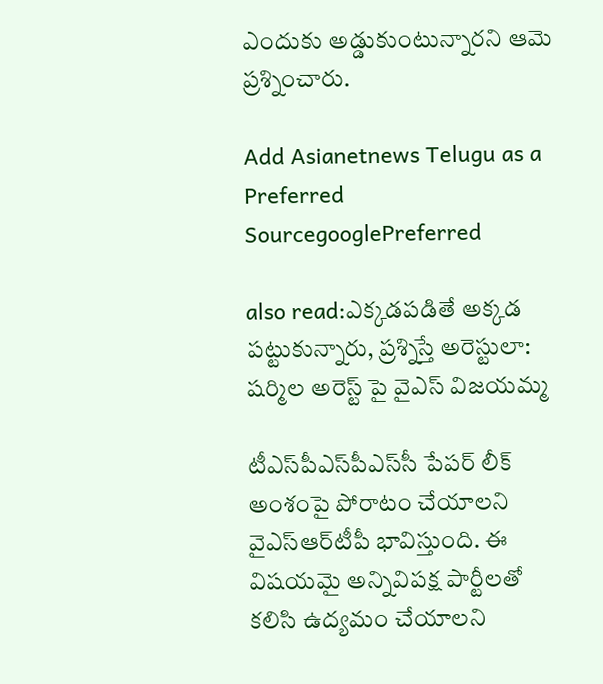ఎందుకు అడ్డుకుంటున్నారని ఆమె ప్రశ్నించారు.

Add Asianetnews Telugu as a Preferred SourcegooglePreferred

also read:ఎక్కడపడితే అక్కడ పట్టుకున్నారు, ప్రశ్నిస్తే అరెస్టులా: షర్మిల అరెస్ట్ పై వైఎస్ విజయమ్మ

టీఎస్‌పీఎస్‌పీఎస్‌సీ పేపర్ లీక్ అంశంపై పోరాటం చేయాలని వైఎస్ఆర్‌టీపీ భావిస్తుంది. ఈ విషయమై అన్నివిపక్ష పార్టీలతో కలిసి ఉద్యమం చేయాలని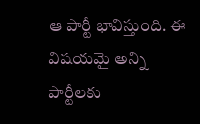ఆ పార్టీ భావిస్తుంది. ఈ విషయమై అన్ని పార్టీలకు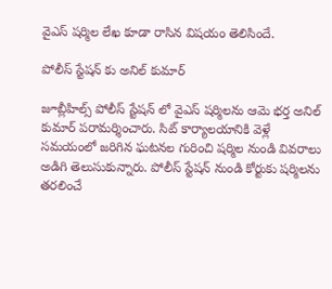వైఎస్ షర్మిల లేఖ కూడా రాసిన విషయం తెలిసిందే.

పోలీస్ స్టేషన్ కు అనిల్ కుమార్

జూబ్లీహిల్స్ పోలీస్ స్టేషన్ లో వైఎస్ షర్మిలను ఆమె భర్త అనిల్ కుమార్ పరామర్శించారు. సిట్ కార్యాలయానికి వెళ్లే సమయంలో జరిగిన ఘటనల గురించి షర్మిల నుండి వివరాలు అడిగి తెలుసుకున్నారు. పోలీస్ స్టేషన్ నుండి కోర్టుకు షర్మిలను తరలించే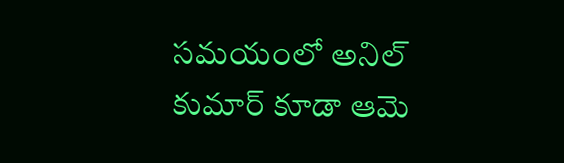సమయంలో అనిల్ కుమార్ కూడా ఆమె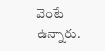వెంటే ఉన్నారు.